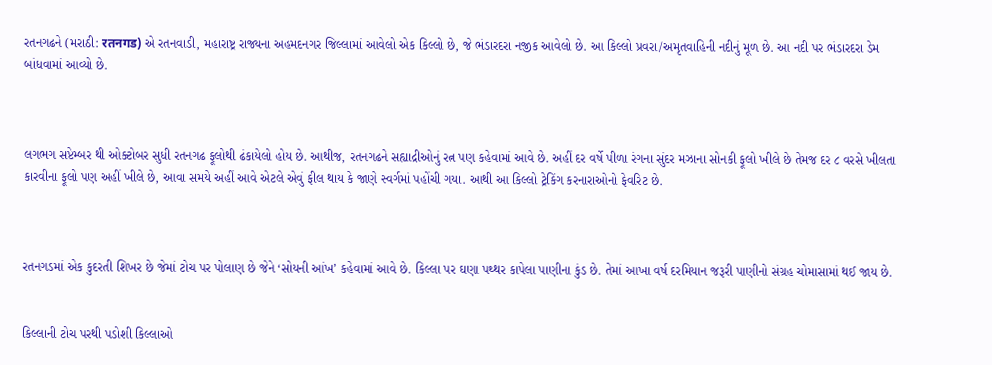રતનગઢને (મરાઠી: रतनगड) એ રતનવાડી, મહારાષ્ટ્ર રાજ્યના અહમદનગર જિલ્લામાં આવેલો એક કિલ્લો છે, જે ભંડારદરા નજીક આવેલો છે. આ કિલ્લો પ્રવરા/અમૃતવાહિની નદીનું મૂળ છે. આ નદી પર ભંડારદરા ડેમ બાંધવામાં આવ્યો છે.



લગભગ સપ્ટેમ્બર થી ઓક્ટોબર સુધી રતનગઢ ફૂલોથી ઢંકાયેલો હોય છે. આથીજ, રતનગઢને સહ્યાદ્રીઓનું રત્ન પણ કહેવામાં આવે છે. અહીં દર વર્ષે પીળા રંગના સુંદર મઝાના સોનકી ફૂલો ખીલે છે તેમજ દર ૮ વરસે ખીલતા કારવીના ફૂલો પણ અહીં ખીલે છે, આવા સમયે અહીં આવે એટલે એવું ફીલ થાય કે જાણે સ્વર્ગમાં પહોંચી ગયા. આથી આ કિલ્લો ટ્રેકિંગ કરનારાઓનો ફેવરિટ છે.



રતનગડમાં એક કુદરતી શિખર છે જેમાં ટોચ પર પોલાણ છે જેને ‘સોયની આંખ’ કહેવામાં આવે છે. કિલ્લા પર ઘણા પથ્થર કાપેલા પાણીના કુંડ છે. તેમાં આખા વર્ષ દરમિયાન જરૂરી પાણીનો સંગ્રહ ચોમાસામાં થઈ જાય છે.


કિલ્લાની ટોચ પરથી પડોશી કિલ્લાઓ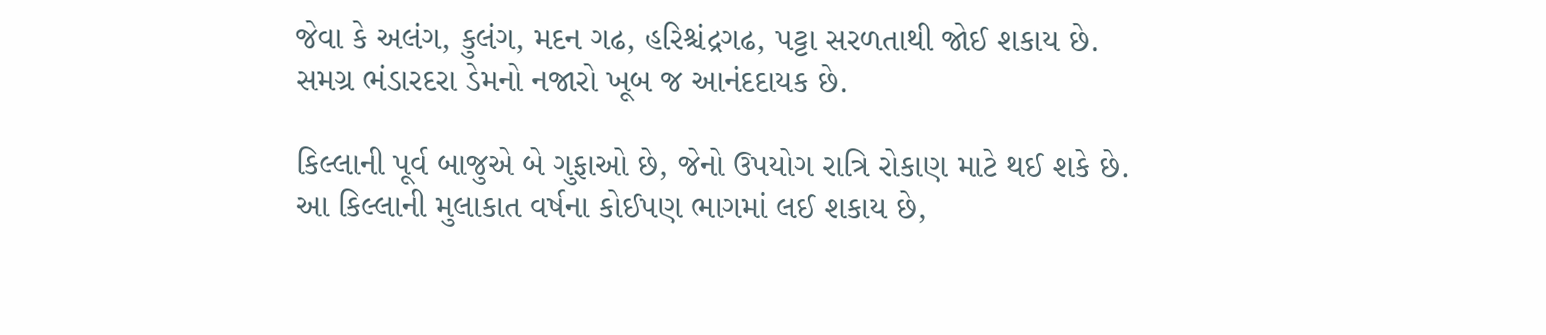જેવા કે અલંગ, કુલંગ, મદન ગઢ, હરિશ્ચંદ્રગઢ, પટ્ટા સરળતાથી જોઈ શકાય છે. સમગ્ર ભંડારદરા ડેમનો નજારો ખૂબ જ આનંદદાયક છે.

કિલ્લાની પૂર્વ બાજુએ બે ગુફાઓ છે, જેનો ઉપયોગ રાત્રિ રોકાણ માટે થઈ શકે છે. આ કિલ્લાની મુલાકાત વર્ષના કોઈપણ ભાગમાં લઈ શકાય છે,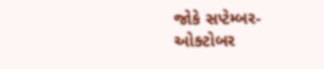જોકે સપ્ટેમ્બર-ઓક્ટોબર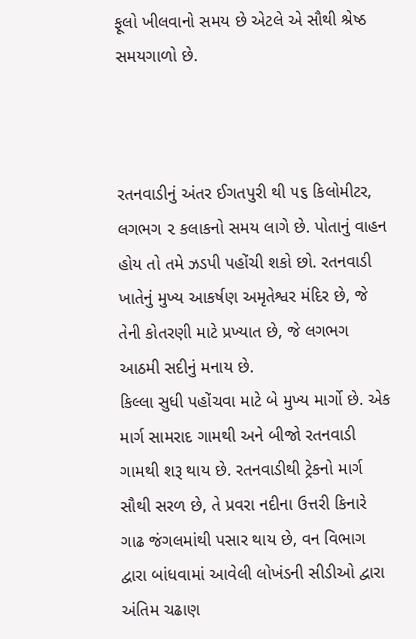ફૂલો ખીલવાનો સમય છે એટલે એ સૌથી શ્રેષ્ઠ સમયગાળો છે.



રતનવાડીનું અંતર ઈગતપુરી થી ૫૬ કિલોમીટર, લગભગ ૨ કલાકનો સમય લાગે છે. પોતાનું વાહન હોય તો તમે ઝડપી પહોંચી શકો છો. રતનવાડી ખાતેનું મુખ્ય આકર્ષણ અમૃતેશ્વર મંદિર છે, જે તેની કોતરણી માટે પ્રખ્યાત છે, જે લગભગ આઠમી સદીનું મનાય છે.
કિલ્લા સુધી પહોંચવા માટે બે મુખ્ય માર્ગો છે. એક માર્ગ સામરાદ ગામથી અને બીજો રતનવાડી ગામથી શરૂ થાય છે. રતનવાડીથી ટ્રેકનો માર્ગ સૌથી સરળ છે, તે પ્રવરા નદીના ઉત્તરી કિનારે ગાઢ જંગલમાંથી પસાર થાય છે, વન વિભાગ દ્વારા બાંધવામાં આવેલી લોખંડની સીડીઓ દ્વારા અંતિમ ચઢાણ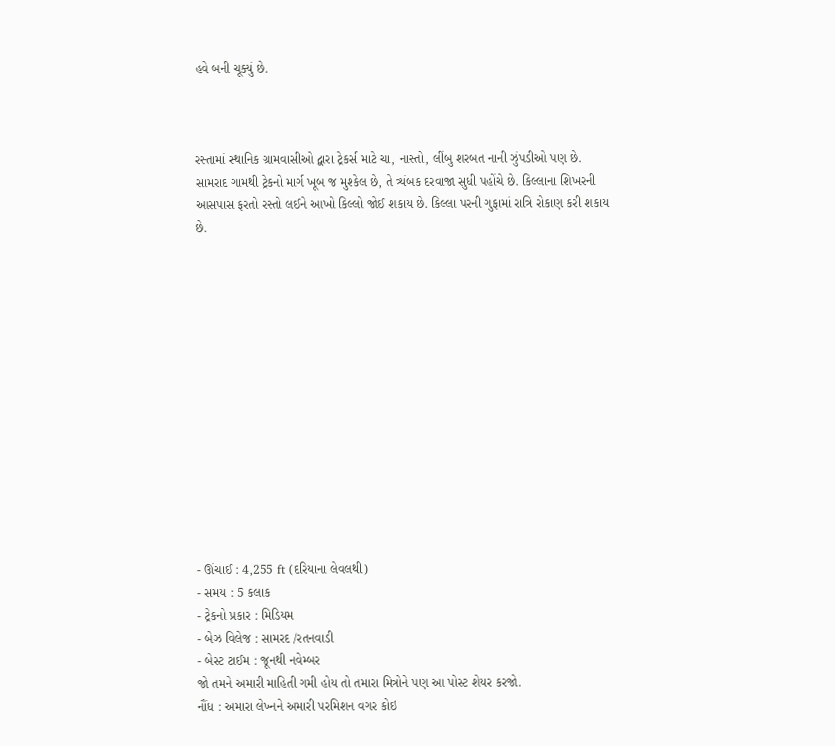હવે બની ચૂક્યું છે.



રસ્તામાં સ્થાનિક ગ્રામવાસીઓ દ્વારા ટ્રેકર્સ માટે ચા, નાસ્તો, લીંબુ શરબત નાની ઝુંપડીઓ પણ છે.
સામરાદ ગામથી ટ્રેકનો માર્ગ ખૂબ જ મુશ્કેલ છે, તે ત્ર્યંબક દરવાજા સુધી પહોંચે છે. કિલ્લાના શિખરની આસપાસ ફરતો રસ્તો લઈને આખો કિલ્લો જોઈ શકાય છે. કિલ્લા પરની ગુફામાં રાત્રિ રોકાણ કરી શકાય છે.














- ઊંચાઈ : 4,255 ft (દરિયાના લેવલથી)
- સમય : 5 કલાક
- ટ્રેકનો પ્રકાર : મિડિયમ
- બેઝ વિલેજ : સામરદ /રતનવાડી
- બેસ્ટ ટાઈમ : જૂનથી નવેમ્બર
જો તમને અમારી માહિતી ગમી હોય તો તમારા મિત્રોને પણ આ પોસ્ટ શેયર કરજો.
નૌંધ : અમારા લેખ્નને અમારી પરમિશન વગર કોઇ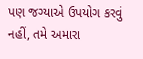પણ જગ્યાએ ઉપયોગ કરવું નહીં, તમે અમારા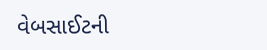વેબસાઈટની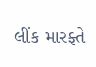લીંક મારફ્તે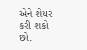એને શેયર કરી શકો છો.